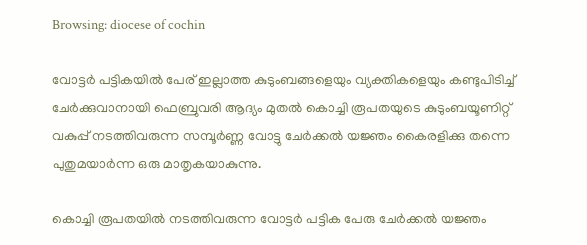Browsing: diocese of cochin

വോട്ടർ പട്ടികയിൽ പേര് ഇല്ലാത്ത കുടുംബങ്ങളെയും വ്യക്തികളെയും കണ്ടുപിടിച്ച് ചേർക്കുവാനായി ഫെബ്രുവരി ആദ്യം മുതൽ കൊച്ചി രൂപതയുടെ കുടുംബയൂണിറ്റ് വകുപ്പ് നടത്തിവരുന്ന സമ്പൂർണ്ണ വോട്ടു ചേർക്കൽ യജ്ഞം കൈരളിക്കു തന്നെ പുതുമയാർന്ന ഒരു മാതൃകയാകുന്നു.

കൊച്ചി രൂപതയിൽ നടത്തിവരുന്ന വോട്ടർ പട്ടിക പേരു ചേർക്കൽ യജ്ഞം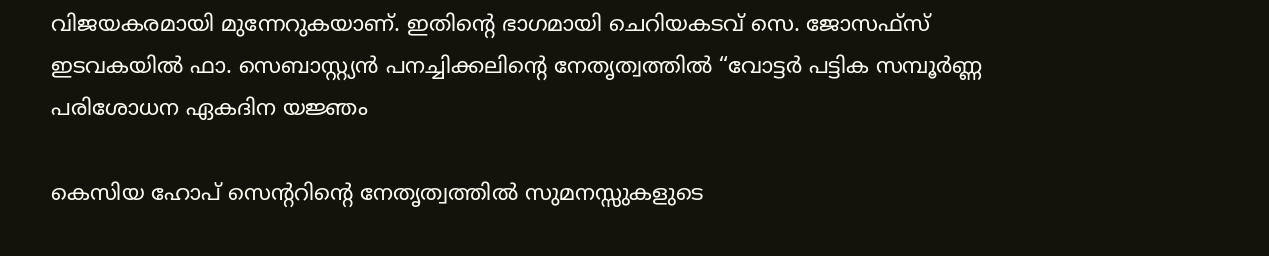വിജയകരമായി മുന്നേറുകയാണ്. ഇതിൻ്റെ ഭാഗമായി ചെറിയകടവ് സെ. ജോസഫ്സ് ഇടവകയിൽ ഫാ. സെബാസ്റ്റ്യൻ പനച്ചിക്കലിൻ്റെ നേതൃത്വത്തിൽ “വോട്ടർ പട്ടിക സമ്പൂർണ്ണ പരിശോധന ഏകദിന യജ്ഞം

കെസിയ ഹോപ് സെന്ററിന്റെ നേതൃത്വത്തിൽ സുമനസ്സുകളുടെ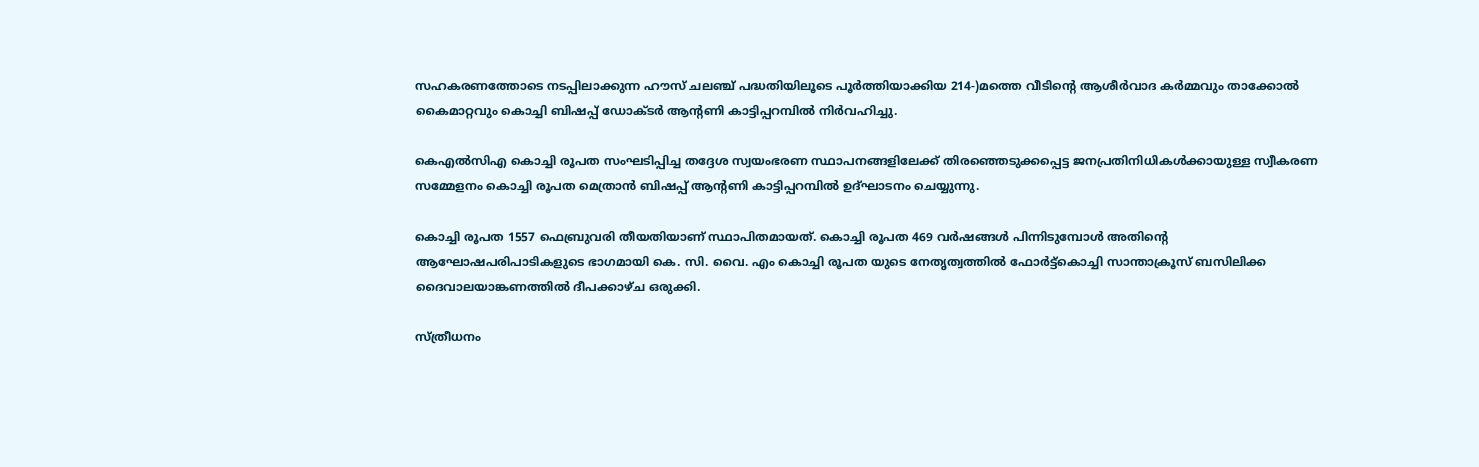സഹകരണത്തോടെ നടപ്പിലാക്കുന്ന ഹൗസ് ചലഞ്ച് പദ്ധതിയിലൂടെ പൂർത്തിയാക്കിയ 214-)മത്തെ വീടിന്റെ ആശീർവാദ കർമ്മവും താക്കോൽ കൈമാറ്റവും കൊച്ചി ബിഷപ്പ് ഡോക്ടർ ആന്റണി കാട്ടിപ്പറമ്പിൽ നിർവഹിച്ചു.

കെഎൽസിഎ കൊച്ചി രൂപത സംഘടിപ്പിച്ച തദ്ദേശ സ്വയംഭരണ സ്ഥാപനങ്ങളിലേക്ക് തിരഞ്ഞെടുക്കപ്പെട്ട ജനപ്രതിനിധികൾക്കായുള്ള സ്വീകരണ സമ്മേളനം കൊച്ചി രൂപത മെത്രാൻ ബിഷപ്പ് ആന്റണി കാട്ടിപ്പറമ്പിൽ ഉദ്ഘാടനം ചെയ്യുന്നു.

കൊച്ചി രൂപത 1557 ഫെബ്രുവരി തീയതിയാണ് സ്ഥാപിതമായത്. കൊച്ചി രൂപത 469 വർഷങ്ങൾ പിന്നിടുമ്പോൾ അതിന്റെ ആഘോഷപരിപാടികളുടെ ഭാഗമായി കെ. സി. വൈ. എം കൊച്ചി രൂപത യുടെ നേതൃത്വത്തിൽ ഫോർട്ട്കൊച്ചി സാന്താക്രൂസ് ബസിലിക്ക ദൈവാലയാങ്കണത്തിൽ ദീപക്കാഴ്ച ഒരുക്കി.

സ്ത്രീധനം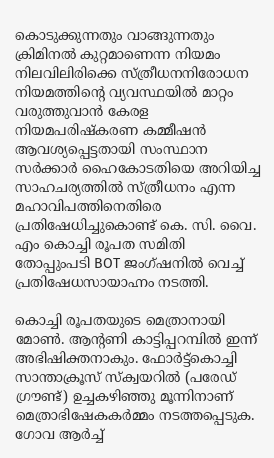കൊടുക്കുന്നതും വാങ്ങുന്നതും ക്രിമിനൽ കുറ്റമാണെന്ന നിയമം നിലവിലിരിക്കെ സ്ത്രീധനനിരോധന നിയമത്തിന്റെ വ്യവസ്ഥയിൽ മാറ്റം വരുത്തുവാൻ കേരള നിയമപരിഷ്കരണ കമ്മീഷൻ ആവശ്യപ്പെട്ടതായി സംസ്ഥാന സർക്കാർ ഹൈകോടതിയെ അറിയിച്ച സാഹചര്യത്തിൽ സ്ത്രീധനം എന്ന മഹാവിപത്തിനെതിരെ പ്രതിഷേധിച്ചുകൊണ്ട് കെ. സി. വൈ. എം കൊച്ചി രൂപത സമിതി തോപ്പുംപടി BOT ജംഗ്ഷനിൽ വെച്ച് പ്രതിഷേധസായാഹ്നം നടത്തി.

കൊച്ചി രൂപതയുടെ മെത്രാനായി മോൺ. ആൻ്റണി കാട്ടിപ്പറമ്പിൽ ഇന്ന് അഭിഷിക്തനാകും. ഫോർട്ട്കൊച്ചി സാന്താക്രൂസ് സ്ക്വയറിൽ (പരേഡ് ഗ്രൗണ്ട്) ഉച്ചകഴിഞ്ഞു മൂന്നിനാണ് മെത്രാഭിഷേകകർമ്മം നടത്തപ്പെടുക. ഗോവ ആർച്ച്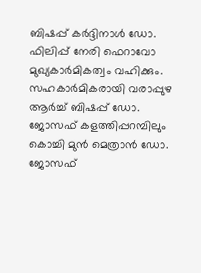ബിഷപ്പ് കർദ്ദിനാൾ ഡോ. ഫിലിപ്പ് നേരി ഫെറാവോ മുഖ്യകാർമികത്വം വഹിക്കും. സഹകാർമികരായി വരാപ്പുഴ ആർച്ച് ബിഷപ്പ് ഡോ. ജോസഫ് കളത്തിപ്പറമ്പിലും കൊച്ചി മുൻ മെത്രാൻ ഡോ. ജോസഫ്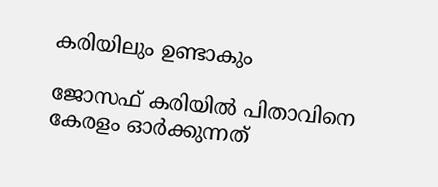കരിയിലും ഉണ്ടാകും

ജോസഫ് കരിയില്‍ പിതാവിനെ കേരളം ഓര്‍ക്കുന്നത്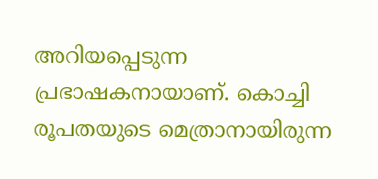അറിയപ്പെടുന്ന പ്രഭാഷകനായാണ്. കൊച്ചി രൂപതയുടെ മെത്രാനായിരുന്ന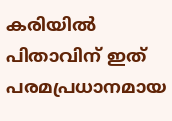കരിയില്‍ പിതാവിന് ഇത് പരമപ്രധാനമായ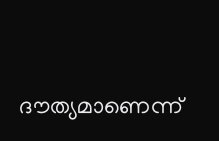ദൗത്യമാണെന്ന്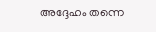അദ്ദേഹം തന്നെ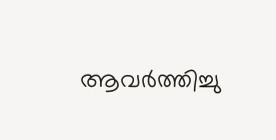ആവര്‍ത്തിച്ചു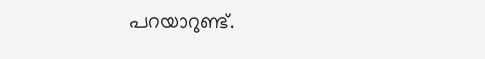പറയാറുണ്ട്.